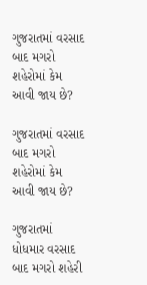ગુજરાતમાં વરસાદ બાદ મગરો શહેરોમાં કેમ આવી જાય છે?

ગુજરાતમાં વરસાદ બાદ મગરો શહેરોમાં કેમ આવી જાય છે?

ગુજરાતમાં ધોધમાર વરસાદ બાદ મગરો શહેરી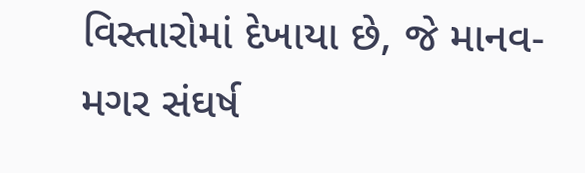વિસ્તારોમાં દેખાયા છે, જે માનવ-મગર સંઘર્ષ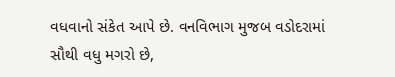વધવાનો સંકેત આપે છે. વનવિભાગ મુજબ વડોદરામાં સૌથી વધુ મગરો છે,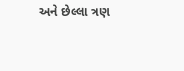અને છેલ્લા ત્રણ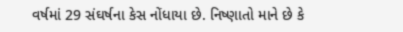વર્ષમાં 29 સંઘર્ષના કેસ નોંધાયા છે. નિષ્ણાતો માને છે કે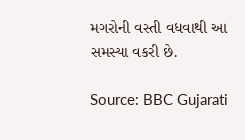મગરોની વસ્તી વધવાથી આ સમસ્યા વકરી છે.

Source: BBC Gujarati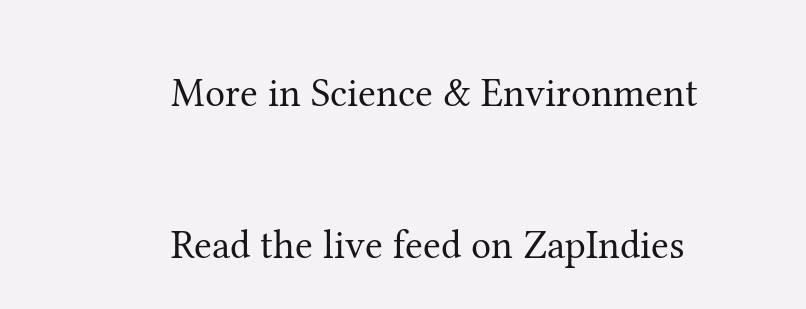More in Science & Environment

Read the live feed on ZapIndies